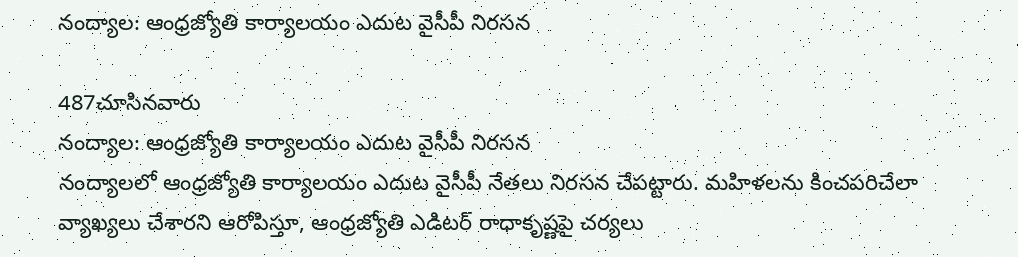నంద్యాల: ఆంధ్రజ్యోతి కార్యాలయం ఎదుట వైసీపీ నిరసన

487చూసినవారు
నంద్యాల: ఆంధ్రజ్యోతి కార్యాలయం ఎదుట వైసీపీ నిరసన
నంద్యాలలో ఆంధ్రజ్యోతి కార్యాలయం ఎదుట వైసీపీ నేతలు నిరసన చేపట్టారు. మహిళలను కించపరిచేలా వ్యాఖ్యలు చేశారని ఆరోపిస్తూ, ఆంధ్రజ్యోతి ఎడిటర్ రాధాకృష్ణపై చర్యలు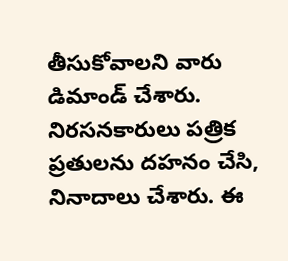తీసుకోవాలని వారు డిమాండ్ చేశారు. నిరసనకారులు పత్రిక ప్రతులను దహనం చేసి, నినాదాలు చేశారు. ఈ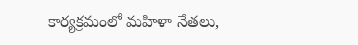కార్యక్రమంలో మహిళా నేతలు,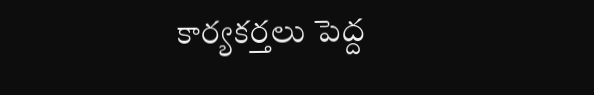కార్యకర్తలు పెద్ద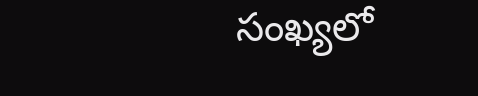సంఖ్యలో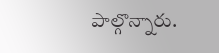పాల్గొన్నారు.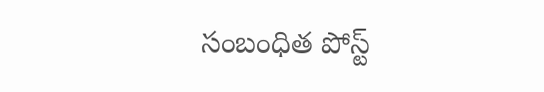సంబంధిత పోస్ట్